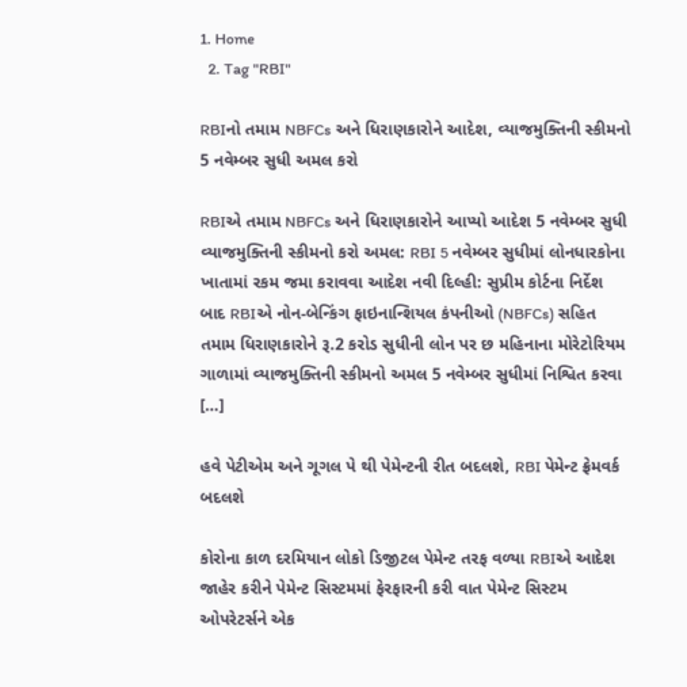1. Home
  2. Tag "RBI"

RBIનો તમામ NBFCs અને ધિરાણકારોને આદેશ, વ્યાજમુક્તિની સ્કીમનો 5 નવેમ્બર સુધી અમલ કરો

RBIએ તમામ NBFCs અને ધિરાણકારોને આપ્યો આદેશ 5 નવેમ્બર સુધી વ્યાજમુક્તિની સ્કીમનો કરો અમલ: RBI 5 નવેમ્બર સુધીમાં લોનધારકોના ખાતામાં રકમ જમા કરાવવા આદેશ નવી દિલ્હી: સુપ્રીમ કોર્ટના નિર્દેશ બાદ RBIએ નોન-બેન્કિંગ ફાઇનાન્શિયલ કંપનીઓ (NBFCs) સહિત તમામ ધિરાણકારોને રૂ.2 કરોડ સુધીની લોન પર છ મહિનાના મોરેટોરિયમ ગાળામાં વ્યાજમુક્તિની સ્કીમનો અમલ 5 નવેમ્બર સુધીમાં નિશ્વિત કરવા […]

હવે પેટીએમ અને ગૂગલ પે થી પેમેન્ટની રીત બદલશે, RBI પેમેન્ટ ફ્રેમવર્ક બદલશે

કોરોના કાળ દરમિયાન લોકો ડિજીટલ પેમેન્ટ તરફ વળ્યા RBIએ આદેશ જાહેર કરીને પેમેન્ટ સિસ્ટમમાં ફેરફારની કરી વાત પેમેન્ટ સિસ્ટમ ઓપરેટર્સને એક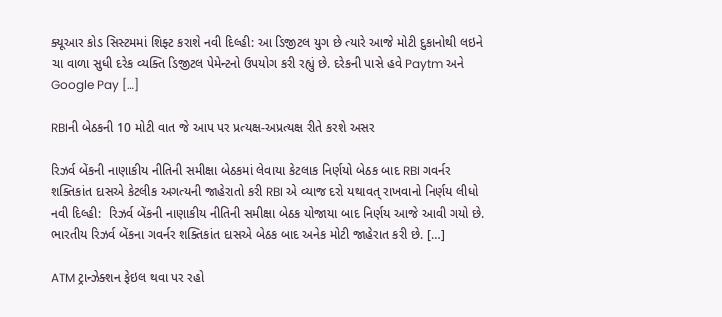ક્યૂઆર કોડ સિસ્ટમમાં શિફ્ટ કરાશે નવી દિલ્હી: આ ડિજીટલ યુગ છે ત્યારે આજે મોટી દુકાનોથી લઇને ચા વાળા સુધી દરેક વ્યક્તિ ડિજીટલ પેમેન્ટનો ઉપયોગ કરી રહ્યું છે. દરેકની પાસે હવે Paytm અને Google Pay […]

RBIની બેઠકની 10 મોટી વાત જે આપ પર પ્રત્યક્ષ-અપ્રત્યક્ષ રીતે કરશે અસર

રિઝર્વ બેંકની નાણાકીય નીતિની સમીક્ષા બેઠકમાં લેવાયા કેટલાક નિર્ણયો બેઠક બાદ RBI ગવર્નર શક્તિકાંત દાસએ કેટલીક અગત્યની જાહેરાતો કરી RBI એ વ્યાજ દરો યથાવત્ રાખવાનો નિર્ણય લીધો નવી દિલ્હી:  રિઝર્વ બેંકની નાણાકીય નીતિની સમીક્ષા બેઠક યોજાયા બાદ નિર્ણય આજે આવી ગયો છે. ભારતીય રિઝર્વ બેંકના ગવર્નર શક્તિકાંત દાસએ બેઠક બાદ અનેક મોટી જાહેરાત કરી છે. […]

ATM ટ્રાન્ઝેક્શન ફેઇલ થવા પર રહો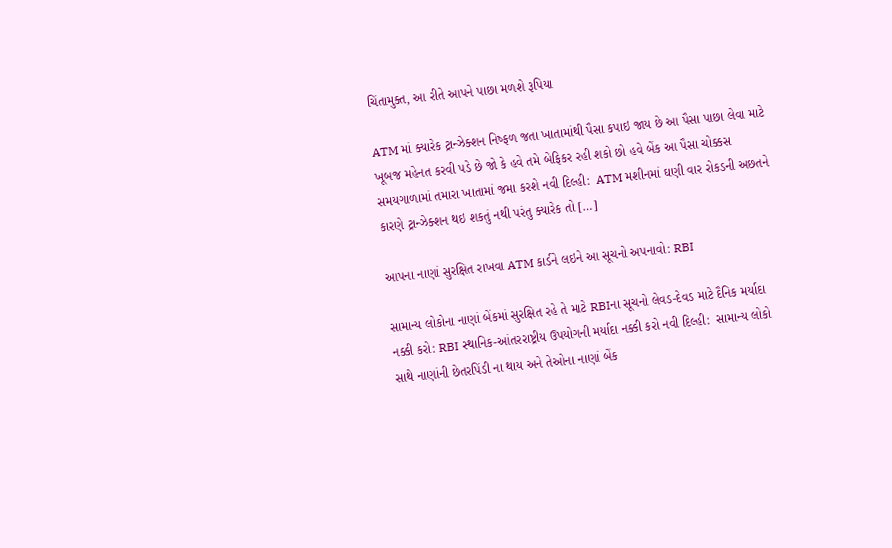ચિંતામુક્ત, આ રીતે આપને પાછા મળશે રૂપિયા

ATM માં ક્યારેક ટ્રાન્ઝેક્શન નિષ્ફળ જતા ખાતામાંથી પૈસા કપાઇ જાય છે આ પૈસા પાછા લેવા માટે ખૂબજ મહેનત કરવી પડે છે જો કે હવે તમે બેફિકર રહી શકો છો હવે બેંક આ પૈસા ચોક્કસ સમયગાળામાં તમારા ખાતામાં જમા કરશે નવી દિલ્હી:  ATM મશીનમાં ઘણી વાર રોકડની અછતને કારણે ટ્રાન્ઝેક્શન થઇ શકતું નથી પરંતુ ક્યારેક તો […]

આપના નાણાં સુરક્ષિત રાખવા ATM કાર્ડને લઇને આ સૂચનો અપનાવો: RBI

સામાન્ય લોકોના નાણાં બેંકમાં સુરક્ષિત રહે તે માટે RBIના સૂચનો લેવડ-દેવડ માટે દૈનિક મર્યાદા નક્કી કરો: RBI સ્થાનિક-આંતરરાષ્ટ્રીય ઉપયોગની મર્યાદા નક્કી કરો નવી દિલ્હી:  સામાન્ય લોકો સાથે નાણાંની છેતરપિંડી ના થાય અને તેઓના નાણાં બેંક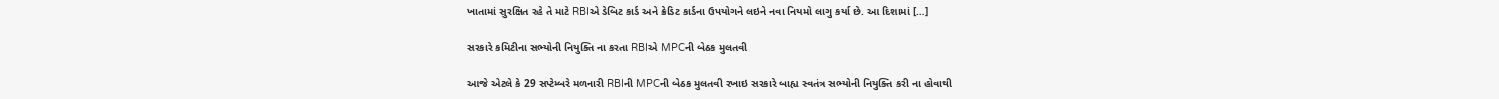ખાતામાં સુરક્ષિત રહે તે માટે RBIએ ડેબિટ કાર્ડ અને ક્રેડિટ કાર્ડના ઉપયોગને લઇને નવા નિયમો લાગુ કર્યા છે. આ દિશામાં […]

સરકારે કમિટીના સભ્યોની નિયુક્તિ ના કરતા RBIએ MPCની બેઠક મુલતવી

આજે એટલે કે 29 સપ્ટેમ્બરે મળનારી RBIની MPCની બેઠક મુલતવી રખાઇ સરકારે બાહ્ય સ્વતંત્ર સભ્યોની નિયુક્તિ કરી ના હોવાથી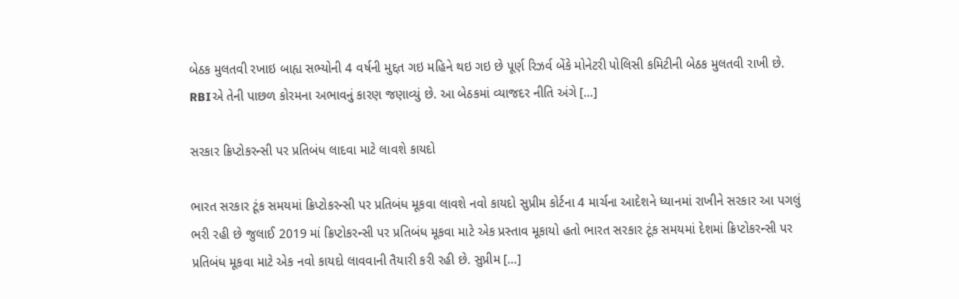બેઠક મુલતવી રખાઇ બાહ્ય સભ્યોની 4 વર્ષની મુદ્દત ગઇ મહિને થઇ ગઇ છે પૂર્ણ રિઝર્વ બેંકે મોનેટરી પોલિસી કમિટીની બેઠક મુલતવી રાખી છે. RBIએ તેની પાછળ કોરમના અભાવનું કારણ જણાવ્યું છે. આ બેઠકમાં વ્યાજદર નીતિ અંગે […]

સરકાર ક્રિપ્ટોકરન્સી પર પ્રતિબંધ લાદવા માટે લાવશે કાયદો

ભારત સરકાર ટૂંક સમયમાં ક્રિપ્ટોકરન્સી પર પ્રતિબંધ મૂકવા લાવશે નવો કાયદો સુપ્રીમ કોર્ટના 4 માર્ચના આદેશને ધ્યાનમાં રાખીને સરકાર આ પગલું ભરી રહી છે જુલાઈ 2019 માં ક્રિપ્ટોકરન્સી પર પ્રતિબંધ મૂકવા માટે એક પ્રસ્તાવ મૂકાયો હતો ભારત સરકાર ટૂંક સમયમાં દેશમાં ક્રિપ્ટોકરન્સી પર પ્રતિબંધ મૂકવા માટે એક નવો કાયદો લાવવાની તૈયારી કરી રહી છે. સુપ્રીમ […]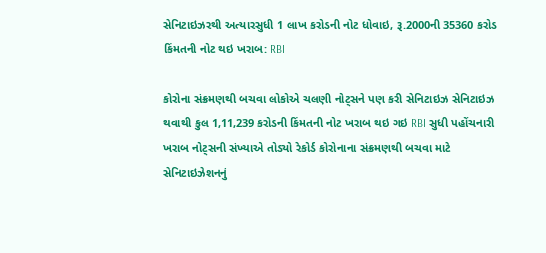સેનિટાઇઝરથી અત્યારસુધી 1 લાખ કરોડની નોટ ધોવાઇ, રૂ.2000ની 35360 કરોડ કિંમતની નોટ થઇ ખરાબ: RBI

કોરોના સંક્રમણથી બચવા લોકોએ ચલણી નોટ્સને પણ કરી સેનિટાઇઝ સેનિટાઇઝ થવાથી કુલ 1,11,239 કરોડની કિંમતની નોટ ખરાબ થઇ ગઇ RBI સુધી પહોંચનારી ખરાબ નોટ્સની સંખ્યાએ તોડ્યો રેકોર્ડ કોરોનાના સંક્રમણથી બચવા માટે સેનિટાઇઝેશનનું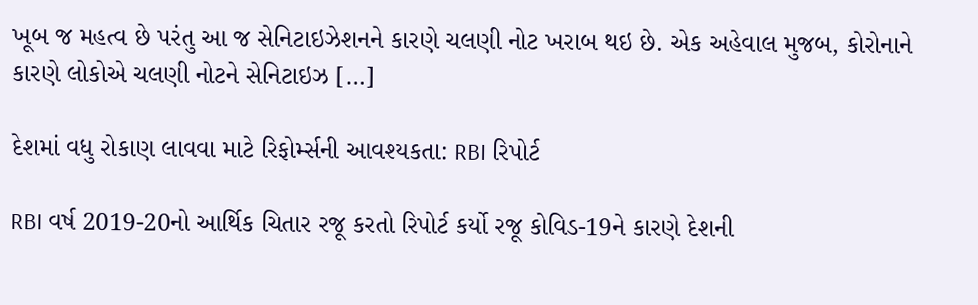ખૂબ જ મહત્વ છે પરંતુ આ જ સેનિટાઇઝેશનને કારણે ચલણી નોટ ખરાબ થઇ છે. એક અહેવાલ મુજબ, કોરોનાને કારણે લોકોએ ચલણી નોટને સેનિટાઇઝ […]

દેશમાં વધુ રોકાણ લાવવા માટે રિફોર્મ્સની આવશ્યકતા: RBI રિપોર્ટ

RBI વર્ષ 2019-20નો આર્થિક ચિતાર રજૂ કરતો રિપોર્ટ કર્યો રજૂ કોવિડ-19ને કારણે દેશની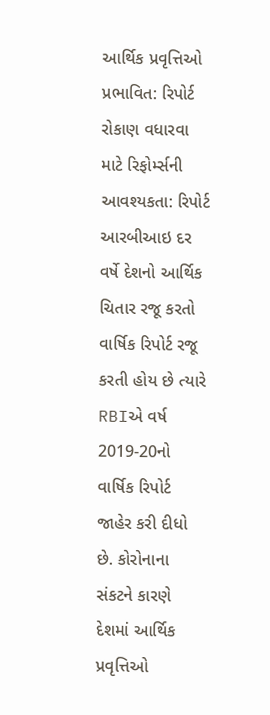આર્થિક પ્રવૃત્તિઓ પ્રભાવિત: રિપોર્ટ રોકાણ વધારવા માટે રિફોર્મ્સની આવશ્યકતા: રિપોર્ટ આરબીઆઇ દર વર્ષે દેશનો આર્થિક ચિતાર રજૂ કરતો વાર્ષિક રિપોર્ટ રજૂ કરતી હોય છે ત્યારે RBIએ વર્ષ 2019-20નો વાર્ષિક રિપોર્ટ જાહેર કરી દીધો છે. કોરોનાના સંકટને કારણે દેશમાં આર્થિક પ્રવૃત્તિઓ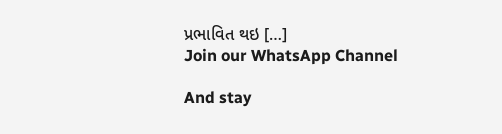પ્રભાવિત થઇ […]
Join our WhatsApp Channel

And stay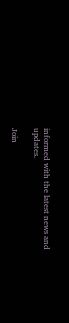informed with the latest news and updates.

Join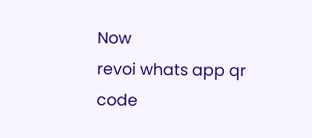Now
revoi whats app qr code